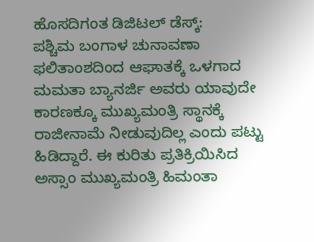ಹೊಸದಿಗಂತ ಡಿಜಿಟಲ್ ಡೆಸ್ಕ್:
ಪಶ್ಚಿಮ ಬಂಗಾಳ ಚುನಾವಣಾ ಫಲಿತಾಂಶದಿಂದ ಆಘಾತಕ್ಕೆ ಒಳಗಾದ ಮಮತಾ ಬ್ಯಾನರ್ಜಿ ಅವರು ಯಾವುದೇ ಕಾರಣಕ್ಕೂ ಮುಖ್ಯಮಂತ್ರಿ ಸ್ಥಾನಕ್ಕೆ ರಾಜೀನಾಮೆ ನೀಡುವುದಿಲ್ಲ ಎಂದು ಪಟ್ಟು ಹಿಡಿದ್ದಾರೆ. ಈ ಕುರಿತು ಪ್ರತಿಕ್ರಿಯಿಸಿದ ಅಸ್ಸಾಂ ಮುಖ್ಯಮಂತ್ರಿ ಹಿಮಂತಾ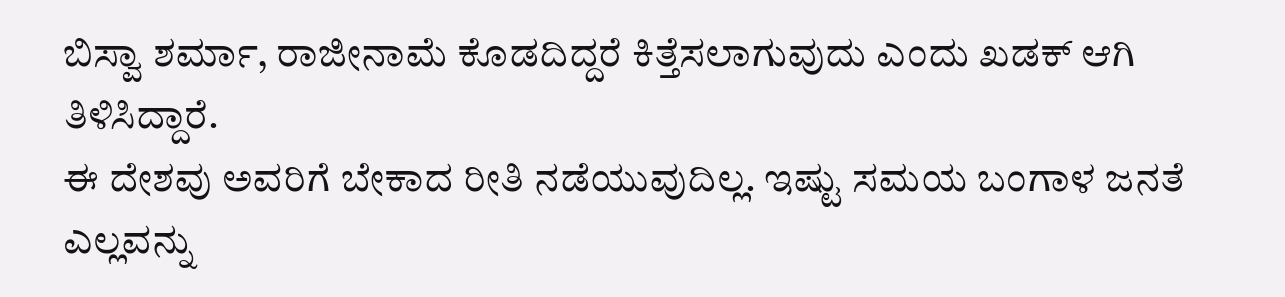ಬಿಸ್ವಾ ಶರ್ಮಾ, ರಾಜೀನಾಮೆ ಕೊಡದಿದ್ದರೆ ಕಿತ್ತೆಸಲಾಗುವುದು ಎಂದು ಖಡಕ್ ಆಗಿ ತಿಳಿಸಿದ್ದಾರೆ.
ಈ ದೇಶವು ಅವರಿಗೆ ಬೇಕಾದ ರೀತಿ ನಡೆಯುವುದಿಲ್ಲ. ಇಷ್ಟು ಸಮಯ ಬಂಗಾಳ ಜನತೆ ಎಲ್ಲವನ್ನು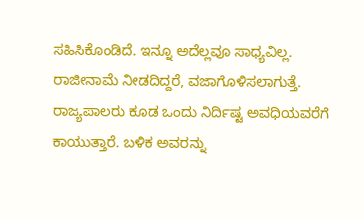ಸಹಿಸಿಕೊಂಡಿದೆ. ಇನ್ನೂ ಅದೆಲ್ಲವೂ ಸಾಧ್ಯವಿಲ್ಲ. ರಾಜೀನಾಮೆ ನೀಡದಿದ್ದರೆ, ವಜಾಗೊಳಿಸಲಾಗುತ್ತೆ. ರಾಜ್ಯಪಾಲರು ಕೂಡ ಒಂದು ನಿರ್ದಿಷ್ಟ ಅವಧಿಯವರೆಗೆ ಕಾಯುತ್ತಾರೆ. ಬಳಿಕ ಅವರನ್ನು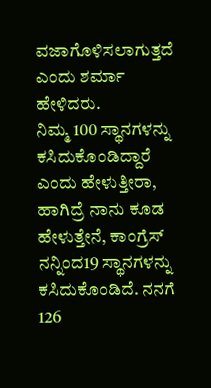ವಜಾಗೊಳಿಸಲಾಗುತ್ತದೆ ಎಂದು ಶರ್ಮಾ ಹೇಳಿದರು.
ನಿಮ್ಮ 100 ಸ್ಥಾನಗಳನ್ನು ಕಸಿದುಕೊಂಡಿದ್ದಾರೆ ಎಂದು ಹೇಳುತ್ತೀರಾ, ಹಾಗಿದ್ರೆ ನಾನು ಕೂಡ ಹೇಳುತ್ತೇನೆ, ಕಾಂಗ್ರೆಸ್ ನನ್ನಿಂದ19 ಸ್ಥಾನಗಳನ್ನು ಕಸಿದುಕೊಂಡಿದೆ. ನನಗೆ 126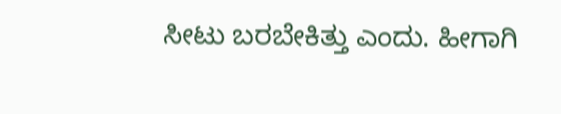ಸೀಟು ಬರಬೇಕಿತ್ತು ಎಂದು. ಹೀಗಾಗಿ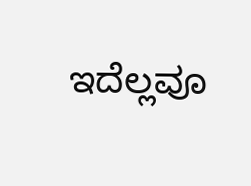ಇದೆಲ್ಲವೂ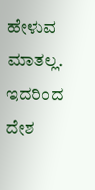ಹೇಳುವ ಮಾತಲ್ಲ. ಇದರಿಂದ ದೇಶ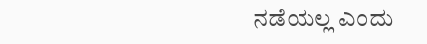ನಡೆಯಲ್ಲ ಎಂದು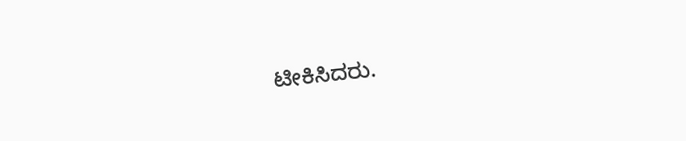ಟೀಕಿಸಿದರು.